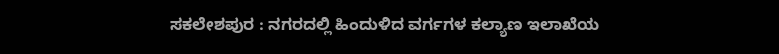ಸಕಲೇಶಪುರ : ನಗರದಲ್ಲಿ ಹಿಂದುಳಿದ ವರ್ಗಗಳ ಕಲ್ಯಾಣ ಇಲಾಖೆಯ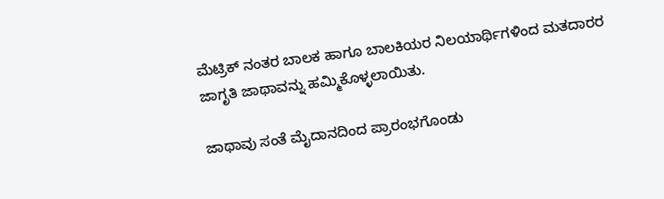ಮೆಟ್ರಿಕ್ ನಂತರ ಬಾಲಕ ಹಾಗೂ ಬಾಲಕಿಯರ ನಿಲಯಾರ್ಥಿಗಳಿಂದ ಮತದಾರರ ಜಾಗೃತಿ ಜಾಥಾವನ್ನು ಹಮ್ಮಿಕೊಳ್ಳಲಾಯಿತು.

ಜಾಥಾವು ಸಂತೆ ಮೈದಾನದಿಂದ ಪ್ರಾರಂಭಗೊಂಡು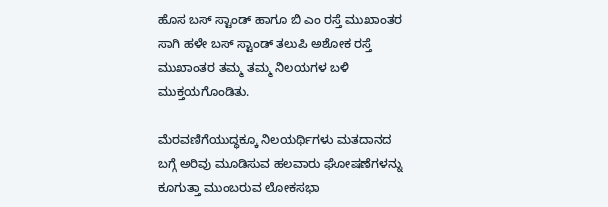ಹೊಸ ಬಸ್ ಸ್ಟಾಂಡ್ ಹಾಗೂ ಬಿ ಎಂ ರಸ್ತೆ ಮುಖಾಂತರ ಸಾಗಿ ಹಳೇ ಬಸ್ ಸ್ಟಾಂಡ್ ತಲುಪಿ ಅಶೋಕ ರಸ್ತೆ ಮುಖಾಂತರ ತಮ್ಮ ತಮ್ಮ ನಿಲಯಗಳ ಬಳಿ ಮುಕ್ತಯಗೊಂಡಿತು.

ಮೆರವಣಿಗೆಯುದ್ಧಕ್ಕೂ ನಿಲಯರ್ಥಿಗಳು ಮತದಾನದ ಬಗ್ಗೆ ಅರಿವು ಮೂಡಿಸುವ ಹಲವಾರು ಘೋಷಣೆಗಳನ್ನು ಕೂಗುತ್ತಾ ಮುಂಬರುವ ಲೋಕಸಭಾ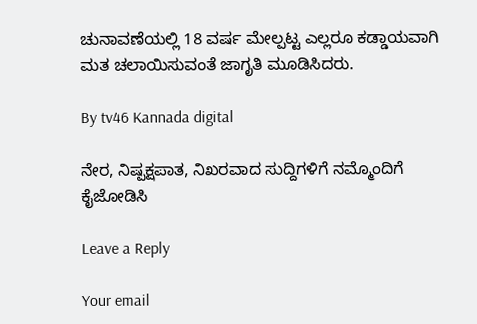ಚುನಾವಣೆಯಲ್ಲಿ 18 ವರ್ಷ ಮೇಲ್ಪಟ್ಟ ಎಲ್ಲರೂ ಕಡ್ಡಾಯವಾಗಿ ಮತ ಚಲಾಯಿಸುವಂತೆ ಜಾಗೃತಿ ಮೂಡಿಸಿದರು.

By tv46 Kannada digital

ನೇರ, ನಿಷ್ಪಕ್ಷಪಾತ, ನಿಖರವಾದ ಸುದ್ದಿಗಳಿಗೆ ನಮ್ಮೊಂದಿಗೆ ಕೈಜೋಡಿಸಿ

Leave a Reply

Your email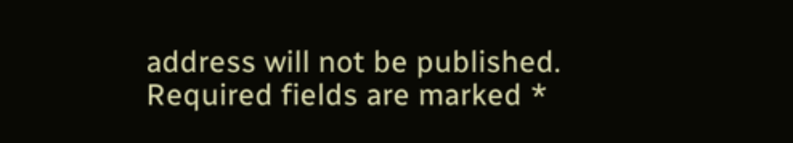address will not be published. Required fields are marked *